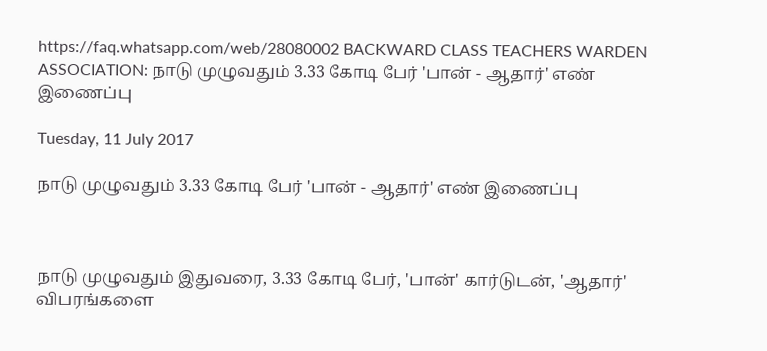https://faq.whatsapp.com/web/28080002 BACKWARD CLASS TEACHERS WARDEN ASSOCIATION: நாடு முழுவதும் 3.33 கோடி பேர் 'பான் - ஆதார்' எண் இணைப்பு

Tuesday, 11 July 2017

நாடு முழுவதும் 3.33 கோடி பேர் 'பான் - ஆதார்' எண் இணைப்பு



நாடு முழுவதும் இதுவரை, 3.33 கோடி பேர், 'பான்' கார்டுடன், 'ஆதார்' விபரங்களை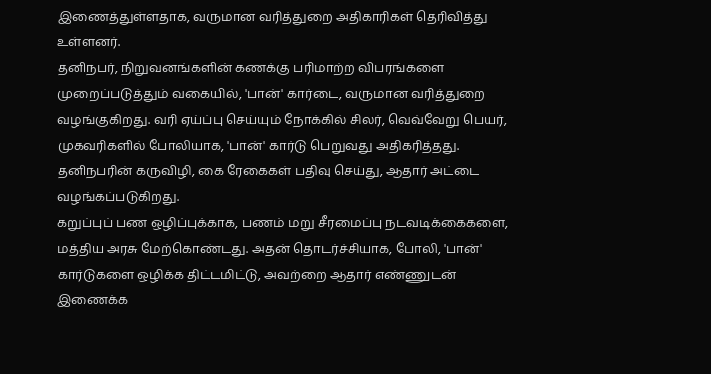இணைத்துள்ளதாக, வருமான வரித்துறை அதிகாரிகள் தெரிவித்து உள்ளனர்.
தனிநபர், நிறுவனங்களின் கணக்கு பரிமாற்ற விபரங்களை முறைப்படுத்தும் வகையில், 'பான்' கார்டை, வருமான வரித்துறை வழங்குகிறது. வரி ஏய்ப்பு செய்யும் நோக்கில் சிலர், வெவ்வேறு பெயர், முகவரிகளில் போலியாக, 'பான்' கார்டு பெறுவது அதிகரித்தது. தனிநபரின் கருவிழி, கை ரேகைகள் பதிவு செய்து, ஆதார் அட்டை வழங்கப்படுகிறது.
கறுப்புப் பண ஒழிப்புக்காக, பணம் மறு சீரமைப்பு நடவடிக்கைகளை, மத்திய அரசு மேற்கொண்டது. அதன் தொடர்ச்சியாக, போலி, 'பான்' கார்டுகளை ஒழிக்க திட்டமிட்டு, அவற்றை ஆதார் எண்ணுடன் இணைக்க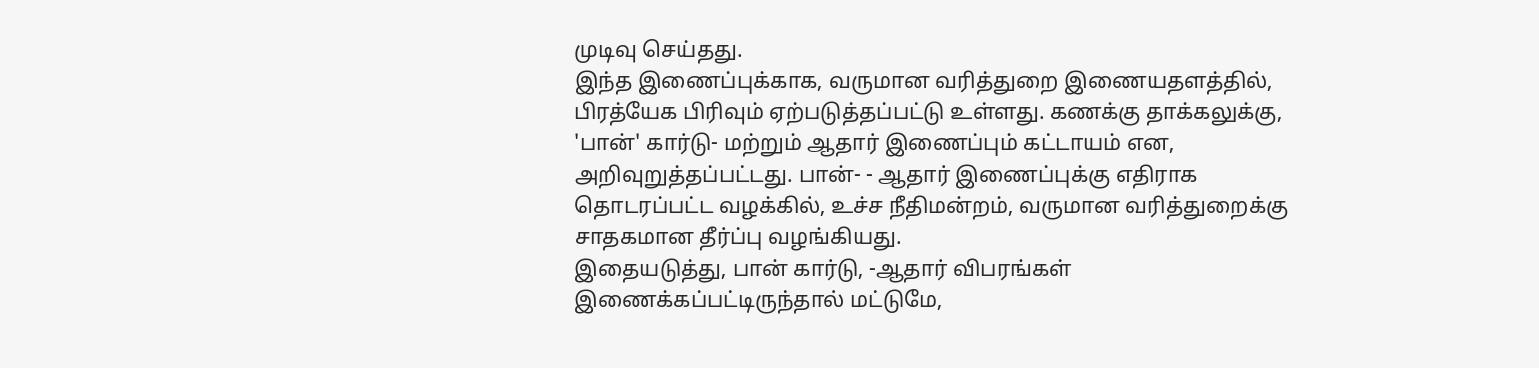முடிவு செய்தது.
இந்த இணைப்புக்காக, வருமான வரித்துறை இணையதளத்தில், பிரத்யேக பிரிவும் ஏற்படுத்தப்பட்டு உள்ளது. கணக்கு தாக்கலுக்கு, 'பான்' கார்டு- மற்றும் ஆதார் இணைப்பும் கட்டாயம் என, அறிவுறுத்தப்பட்டது. பான்- - ஆதார் இணைப்புக்கு எதிராக தொடரப்பட்ட வழக்கில், உச்ச நீதிமன்றம், வருமான வரித்துறைக்கு சாதகமான தீர்ப்பு வழங்கியது.
இதையடுத்து, பான் கார்டு, -ஆதார் விபரங்கள் இணைக்கப்பட்டிருந்தால் மட்டுமே,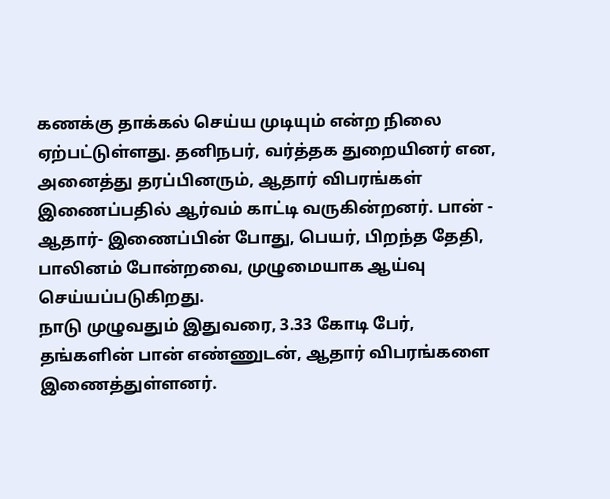கணக்கு தாக்கல் செய்ய முடியும் என்ற நிலை ஏற்பட்டுள்ளது. தனிநபர், வர்த்தக துறையினர் என, அனைத்து தரப்பினரும், ஆதார் விபரங்கள் இணைப்பதில் ஆர்வம் காட்டி வருகின்றனர். பான் - ஆதார்- இணைப்பின் போது, பெயர், பிறந்த தேதி, பாலினம் போன்றவை, முழுமையாக ஆய்வு செய்யப்படுகிறது.
நாடு முழுவதும் இதுவரை, 3.33 கோடி பேர், தங்களின் பான் எண்ணுடன், ஆதார் விபரங்களை இணைத்துள்ளனர்.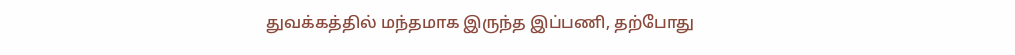துவக்கத்தில் மந்தமாக இருந்த இப்பணி, தற்போது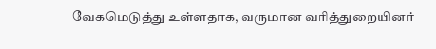வேகமெடுத்து உள்ளதாக, வருமான வரித்துறையினர்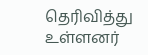தெரிவித்து உள்ளனர்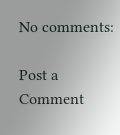No comments:

Post a Comment